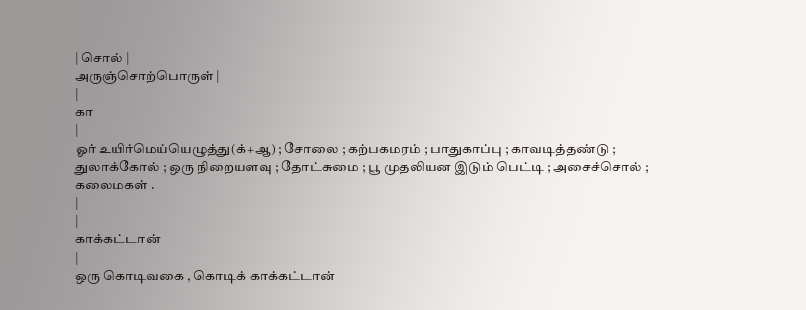| சொல் |
அருஞ்சொற்பொருள் |
|
கா
|
ஓர் உயிர்மெய்யெழுத்து(க்+ஆ) ; சோலை ; கற்பகமரம் ; பாதுகாப்பு ; காவடித்தண்டு ; துலாக்கோல் ; ஒரு நிறையளவு ; தோட்சுமை ; பூ முதலியன இடும் பெட்டி ; அசைச்சொல் ; கலைமகள் .
|
|
காக்கட்டான்
|
ஒரு கொடிவகை , கொடிக் காக்கட்டான்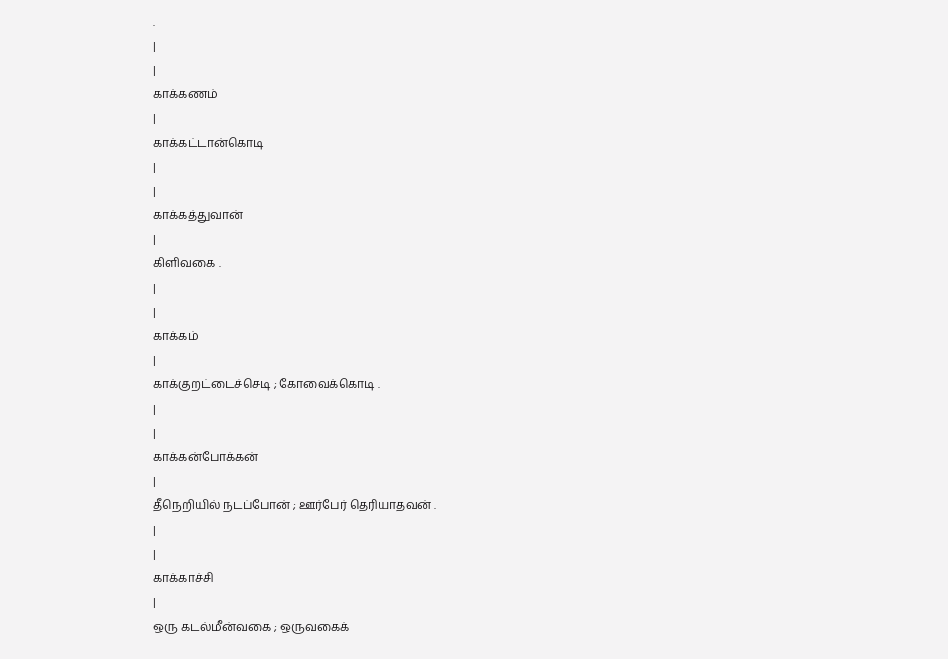.
|
|
காக்கணம்
|
காக்கட்டான்கொடி
|
|
காக்கத்துவான்
|
கிளிவகை .
|
|
காக்கம்
|
காக்குறட்டைச்செடி ; கோவைக்கொடி .
|
|
காக்கன்போக்கன்
|
தீநெறியில் நடப்போன் ; ஊர்பேர் தெரியாதவன் .
|
|
காக்காச்சி
|
ஒரு கடல்மீன்வகை ; ஒருவகைக்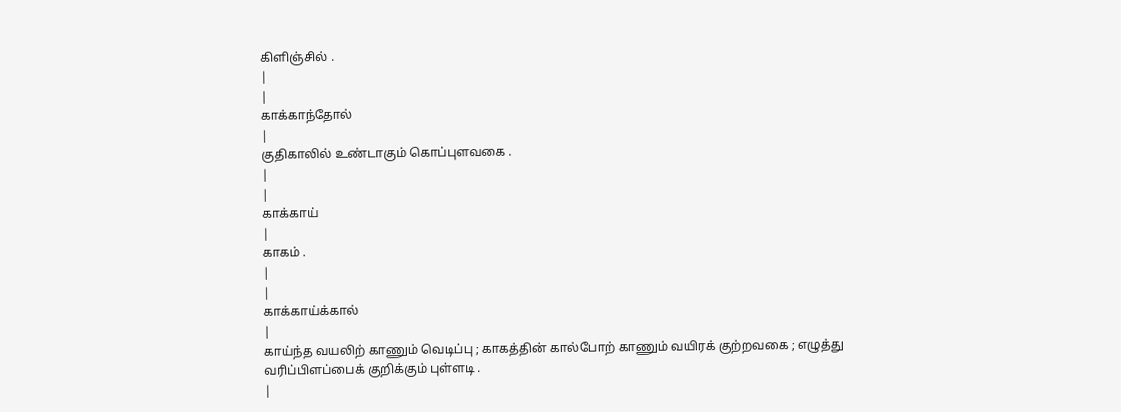கிளிஞ்சில் .
|
|
காக்காந்தோல்
|
குதிகாலில் உண்டாகும் கொப்புளவகை .
|
|
காக்காய்
|
காகம் .
|
|
காக்காய்க்கால்
|
காய்ந்த வயலிற் காணும் வெடிப்பு ; காகத்தின் கால்போற் காணும் வயிரக் குற்றவகை ; எழுத்து வரிப்பிளப்பைக் குறிக்கும் புள்ளடி .
|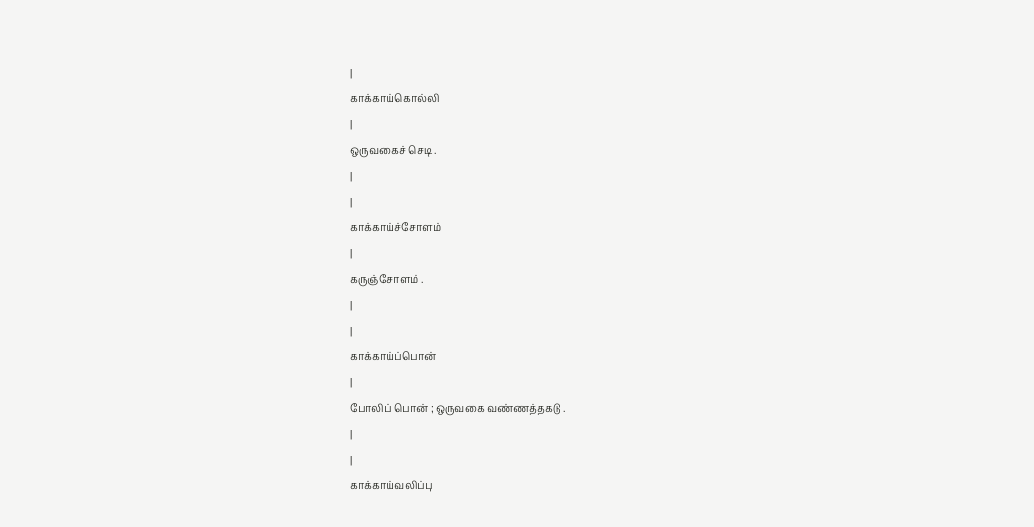|
காக்காய்கொல்லி
|
ஒருவகைச் செடி .
|
|
காக்காய்ச்சோளம்
|
கருஞ்சோளம் .
|
|
காக்காய்ப்பொன்
|
போலிப் பொன் ; ஒருவகை வண்ணத்தகடு .
|
|
காக்காய்வலிப்பு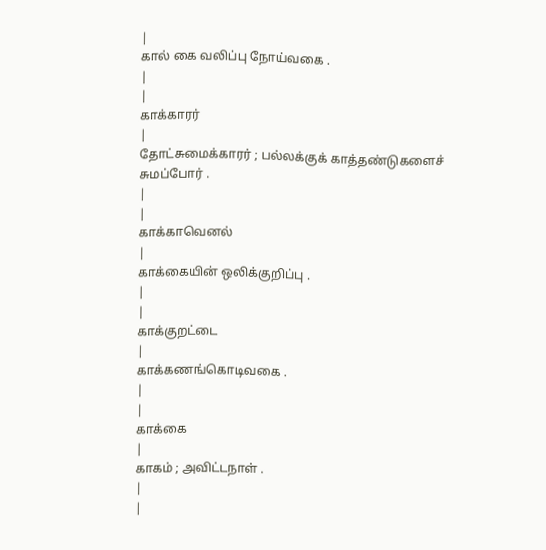|
கால் கை வலிப்பு நோய்வகை .
|
|
காக்காரர்
|
தோட்சுமைக்காரர் ; பல்லக்குக் காத்தண்டுகளைச் சுமப்போர் .
|
|
காக்காவெனல்
|
காக்கையின் ஒலிக்குறிப்பு .
|
|
காக்குறட்டை
|
காக்கணங்கொடிவகை .
|
|
காக்கை
|
காகம் ; அவிட்டநாள் .
|
|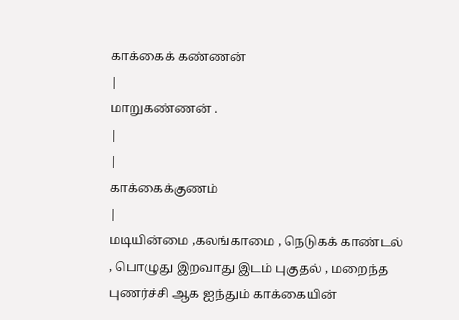காக்கைக் கண்ணன்
|
மாறுகண்ணன் .
|
|
காக்கைக்குணம்
|
மடியின்மை ,கலங்காமை , நெடுகக் காண்டல் , பொழுது இறவாது இடம் புகுதல் , மறைந்த புணர்ச்சி ஆக ஐந்தும் காக்கையின்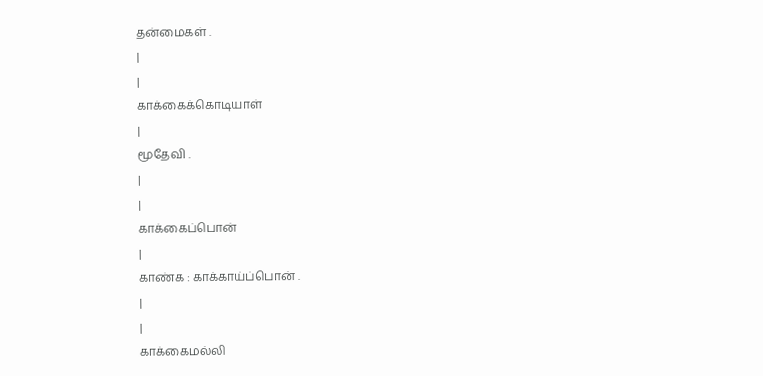தன்மைகள் .
|
|
காக்கைக்கொடியாள்
|
மூதேவி .
|
|
காக்கைப்பொன்
|
காண்க : காக்காய்ப்பொன் .
|
|
காக்கைமல்லி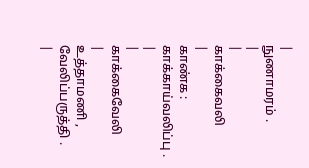|
நுணாமரம் .
|
|
காக்கைவலி
|
காண்க : காக்காய்வலிப்பு .
|
|
காக்கைவேலி
|
உத்தாமணி , வேலிப்பருத்தி .
|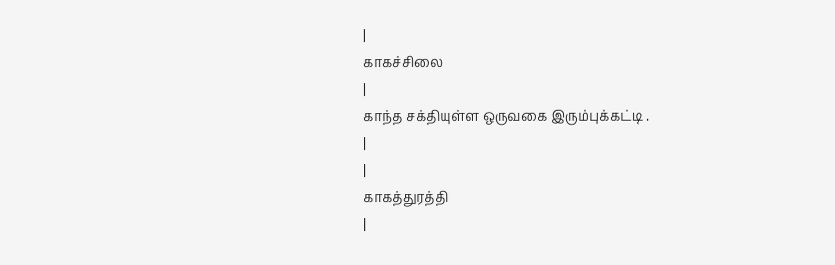|
காகச்சிலை
|
காந்த சக்தியுள்ள ஒருவகை இரும்புக்கட்டி .
|
|
காகத்துரத்தி
|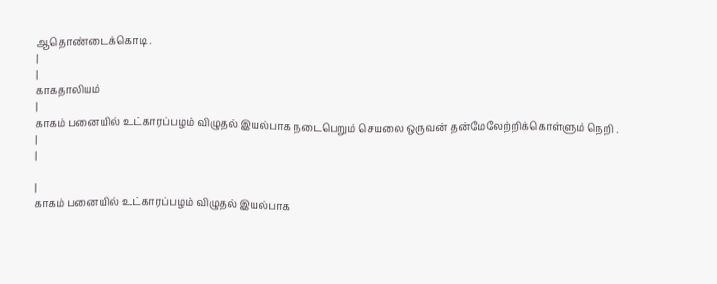ஆதொண்டைக்கொடி .
|
|
காகதாலியம்
|
காகம் பனையில் உட்காரப்பழம் விழுதல் இயல்பாக நடைபெறும் செயலை ஒருவன் தன்மேலேற்றிக்கொள்ளும் நெறி .
|
|

|
காகம் பனையில் உட்காரப்பழம் விழுதல் இயல்பாக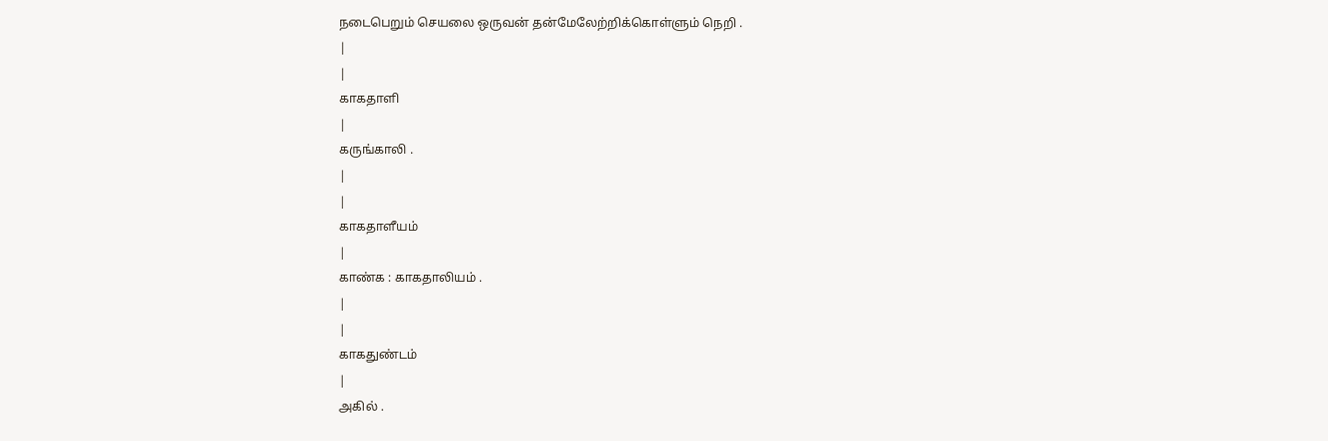நடைபெறும் செயலை ஒருவன் தன்மேலேற்றிக்கொள்ளும் நெறி .
|
|
காகதாளி
|
கருங்காலி .
|
|
காகதாளீயம்
|
காண்க : காகதாலியம் .
|
|
காகதுண்டம்
|
அகில் .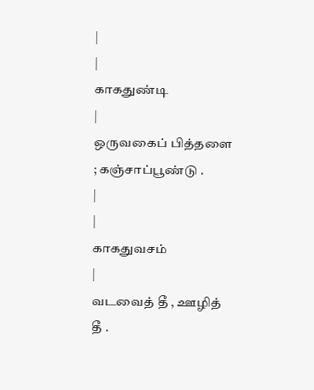|
|
காகதுண்டி
|
ஒருவகைப் பித்தளை ; கஞ்சாப்பூண்டு .
|
|
காகதுவசம்
|
வடவைத் தீ , ஊழித் தீ .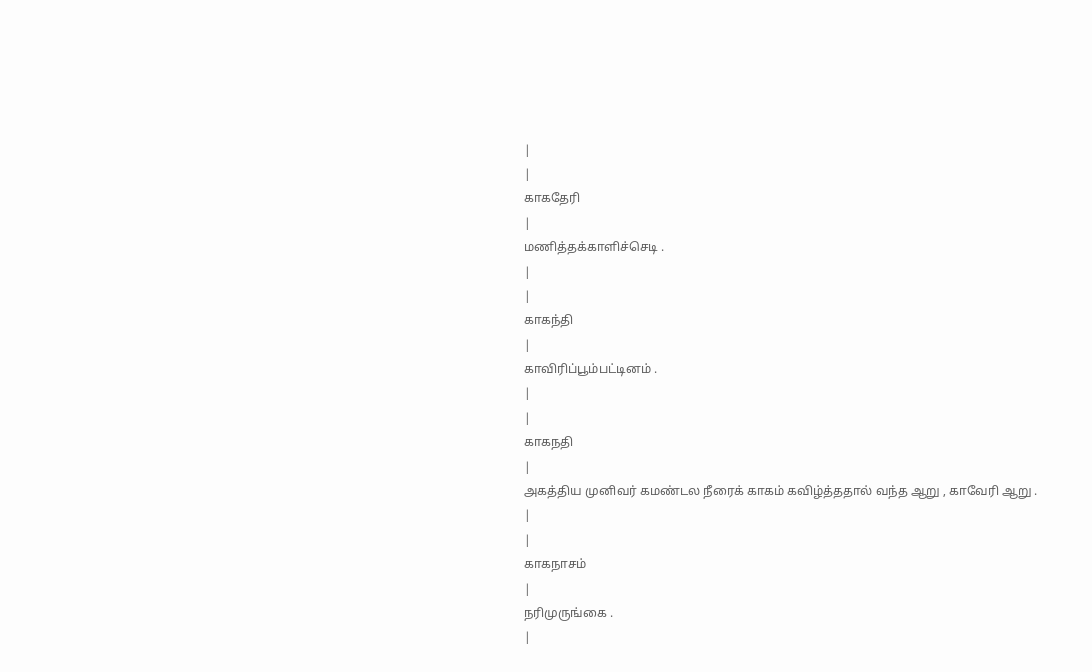|
|
காகதேரி
|
மணித்தக்காளிச்செடி .
|
|
காகந்தி
|
காவிரிப்பூம்பட்டினம் .
|
|
காகநதி
|
அகத்திய முனிவர் கமண்டல நீரைக் காகம் கவிழ்த்ததால் வந்த ஆறு , காவேரி ஆறு .
|
|
காகநாசம்
|
நரிமுருங்கை .
|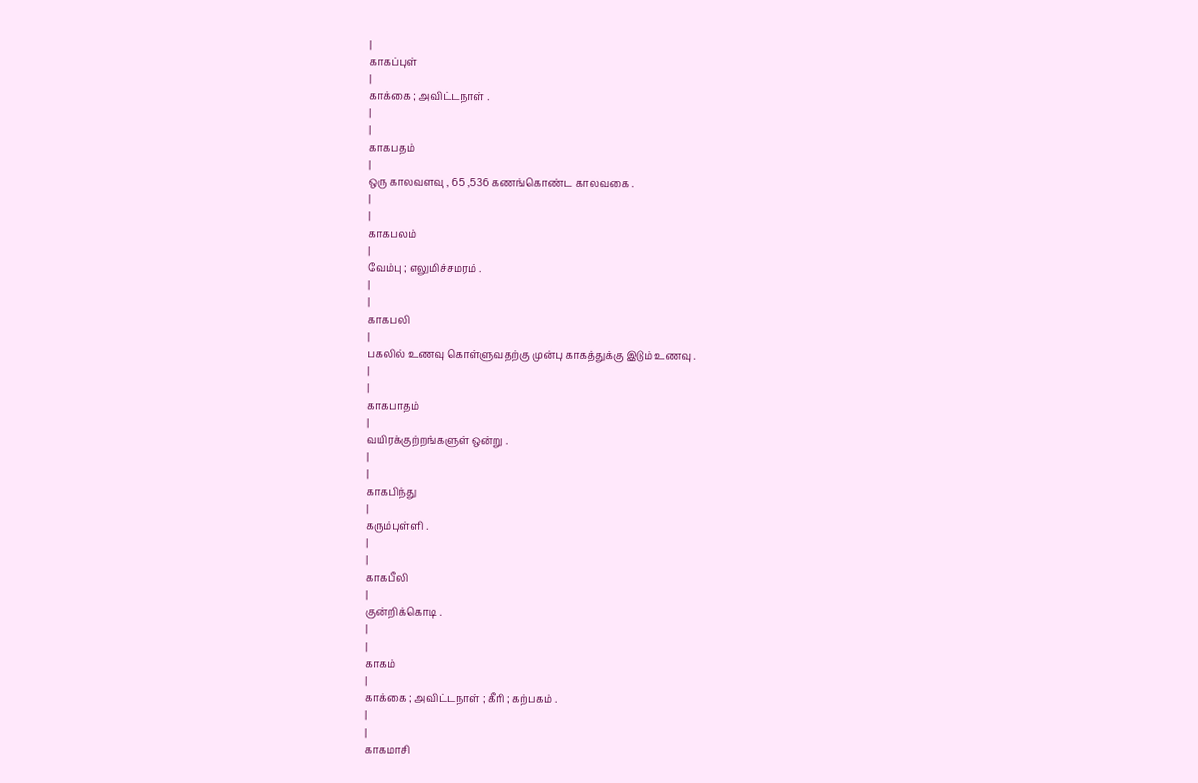|
காகப்புள்
|
காக்கை ; அவிட்டநாள் .
|
|
காகபதம்
|
ஒரு காலவளவு , 65 ,536 கணங்கொண்ட காலவகை .
|
|
காகபலம்
|
வேம்பு ; எலுமிச்சமரம் .
|
|
காகபலி
|
பகலில் உணவு கொள்ளுவதற்கு முன்பு காகத்துக்கு இடும் உணவு .
|
|
காகபாதம்
|
வயிரக்குற்றங்களுள் ஒன்று .
|
|
காகபிந்து
|
கரும்புள்ளி .
|
|
காகபீலி
|
குன்றிக்கொடி .
|
|
காகம்
|
காக்கை ; அவிட்டநாள் ; கீரி ; கற்பகம் .
|
|
காகமாசி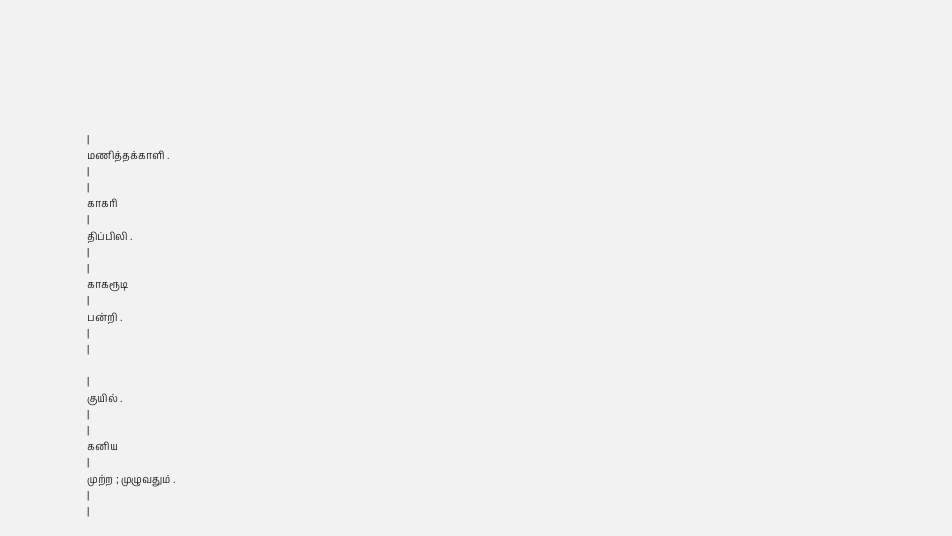|
மணித்தக்காளி .
|
|
காகரி
|
திப்பிலி .
|
|
காகரூடி
|
பன்றி .
|
|

|
குயில் .
|
|
கனிய
|
முற்ற ; முழுவதும் .
|
|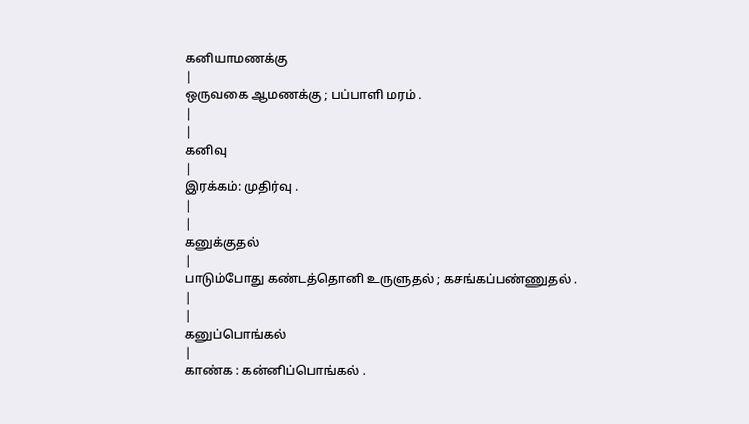கனியாமணக்கு
|
ஒருவகை ஆமணக்கு ; பப்பாளி மரம் .
|
|
கனிவு
|
இரக்கம்: முதிர்வு .
|
|
கனுக்குதல்
|
பாடும்போது கண்டத்தொனி உருளுதல் ; கசங்கப்பண்ணுதல் .
|
|
கனுப்பொங்கல்
|
காண்க : கன்னிப்பொங்கல் .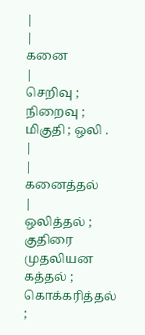|
|
கனை
|
செறிவு ; நிறைவு ; மிகுதி ; ஒலி .
|
|
கனைத்தல்
|
ஒலித்தல் ; குதிரை முதலியன கத்தல் ; கொக்கரித்தல் ;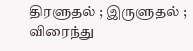திரளுதல் ; இருளுதல் ; விரைந்து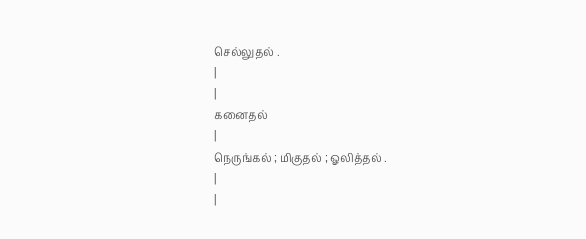செல்லுதல் .
|
|
கனைதல்
|
நெருங்கல் ; மிகுதல் ; ஓலித்தல் .
|
|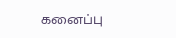கனைப்பு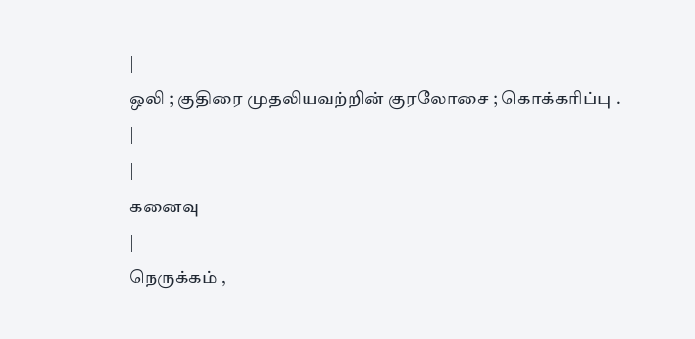|
ஒலி ; குதிரை முதலியவற்றின் குரலோசை ; கொக்கரிப்பு .
|
|
கனைவு
|
நெருக்கம் ,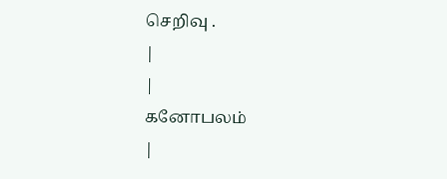செறிவு .
|
|
கனோபலம்
|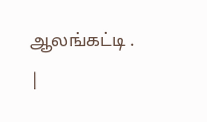ஆலங்கட்டி .
|